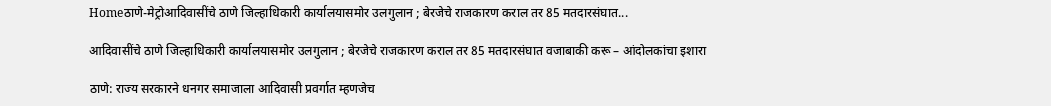Homeठाणे-मेट्रोआदिवासींचे ठाणे जिल्हाधिकारी कार्यालयासमोर उलगुलान ; बेरजेचे राजकारण कराल तर 85 मतदारसंघात...

आदिवासींचे ठाणे जिल्हाधिकारी कार्यालयासमोर उलगुलान ; बेरजेचे राजकारण कराल तर 85 मतदारसंघात वजाबाकी करू – आंदोलकांचा इशारा

ठाणे: राज्य सरकारने धनगर समाजाला आदिवासी प्रवर्गात म्हणजेच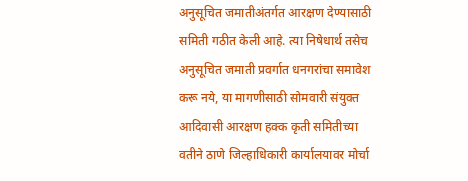अनुसूचित जमातीअंतर्गत आरक्षण देण्यासाठी समिती गठीत केली आहे. त्या निषेधार्थ तसेच अनुसूचित जमाती प्रवर्गात धनगरांचा समावेश करू नये, या मागणीसाठी सोमवारी संयुक्त आदिवासी आरक्षण हक्क कृती समितीच्या वतीने ठाणे जिल्हाधिकारी कार्यालयावर मोर्चा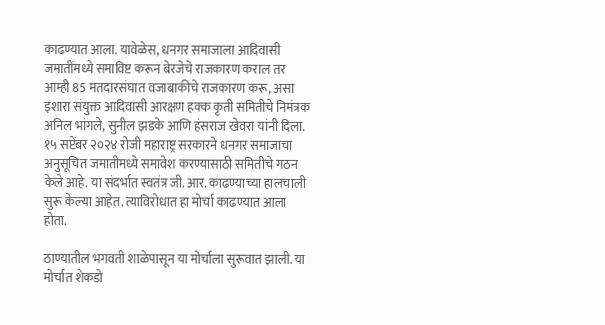काढण्यात आला. यावेळेस, धनगर समाजाला आदिवासी जमातींमध्ये समाविष्ट करून बेरजेचे राजकारण कराल तर आम्ही 85 मतदारसंघात वजाबाकीचे राजकारण करू, असा इशारा संयुक्त आदिवासी आरक्षण हक्क कृती समितीचे निमंत्रक अनिल भांगले, सुनील झडके आणि हंसराज खेवरा यांनी दिला.
१५ सप्टेंबर २०२४ रोजी महाराष्ट्र सरकारने धनगर समाजाचा अनुसूचित जमातीमध्ये समावेश करण्यासाठी समितीचे गठन केले आहे. या संदर्भात स्वतंत्र जी. आर. काढण्याच्या हालचाली सुरू केल्या आहेत. त्याविरोधात हा मोर्चा काढण्यात आला होता.

ठाण्यातील भगवती शाळेपासून या मोर्चाला सुरूवात झाली. या मोर्चात शेकडो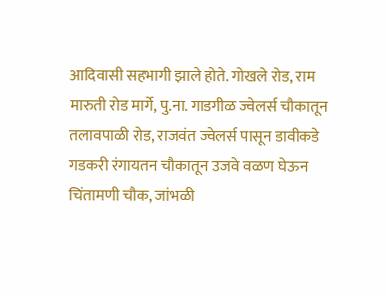आदिवासी सहभागी झाले होते. गोखले रोड, राम मारुती रोड मार्गे, पु.ना. गाडगीळ ज्वेलर्स चौकातून तलावपाळी रोड, राजवंत ज्वेलर्स पासून डावीकडे गडकरी रंगायतन चौकातून उजवे वळण घेऊन चिंतामणी चौक, जांभळी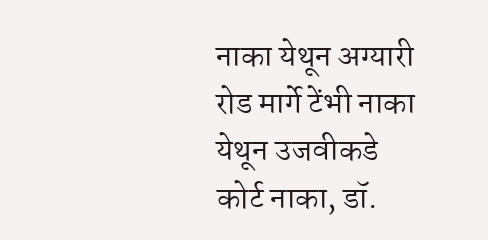नाका येथून अग्यारी रोड मार्गे टेंभी नाका येथून उजवीकडे कोर्ट नाका, डॉ.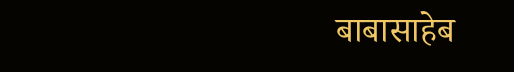बाबासाहेब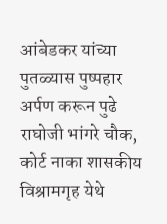आंबेडकर यांच्या पुतळ्यास पुष्पहार अर्पण करून पुढे राघोजी भांगरे चौक, कोर्ट नाका शासकीय विश्रामगृह येथे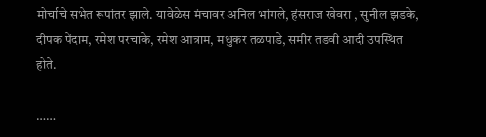मोर्चाचे सभेत रूपांतर झाले. यावेळेस मंचावर अनिल भांगले, हंसराज खेवरा , सुनील झडके, दीपक पेंदाम, रमेश परचाके, रमेश आत्राम, मधुकर तळपाडे, समीर तडवी आदी उपस्थित होते.

……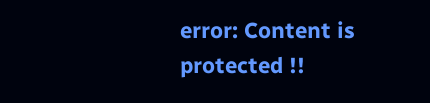error: Content is protected !!